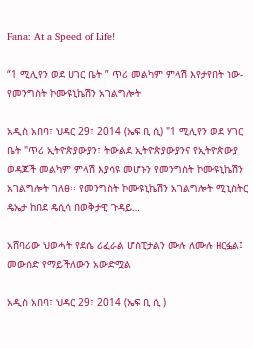Fana: At a Speed of Life!

“1 ሚሊየን ወደ ሀገር ቤት ” ጥሪ መልካም ምላሽ እየታየበት ነው- የመንግስት ኮሙዩኒኬሽን አገልግሎት

አዲስ አበባ፣ ህዳር 29፣ 2014 (ኤፍ ቢ ሲ) "1 ሚሊየን ወደ ሃገር ቤት "ጥሪ ኢትዮጵያውያን፣ ትውልደ ኢትዮጵያውያንና የኢትዮጵውያ ወዳጆች መልካም ምላሽ እያሳዩ መሆኑን የመንግስት ኮሙዩኒኬሽን አገልግሎት ገለፀ፡፡ የመንግስት ኮሙዩኒኬሽን አገልግሎት ሚኒስትር ዴኤታ ከበደ ዴሲሳ በወቅታዊ ጉዳይ…

አሸባሪው ህወሓት የደሴ ሪፈራል ሆስፒታልን ሙሉ ለሙሉ ዘርፏል፤ መውሰድ የማይችለውን አውድሟል

አዲስ አበባ፣ ህዳር 29፣ 2014 (ኤፍ ቢ ሲ )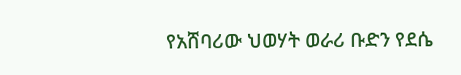የአሸባሪው ህወሃት ወራሪ ቡድን የደሴ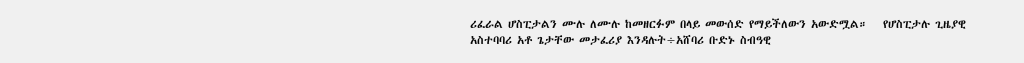ሪፈራል ሆስፒታልን ሙሉ ለሙሉ ከመዘርፉም በላይ መውሰድ የማይችለውን አውድሟል።   የሆስፒታሉ ጊዜያዊ አስተባባሪ አቶ ጌታቸው መታፈሪያ እንዳሉት÷አሸባሪ ቡድኑ ስብዓዊ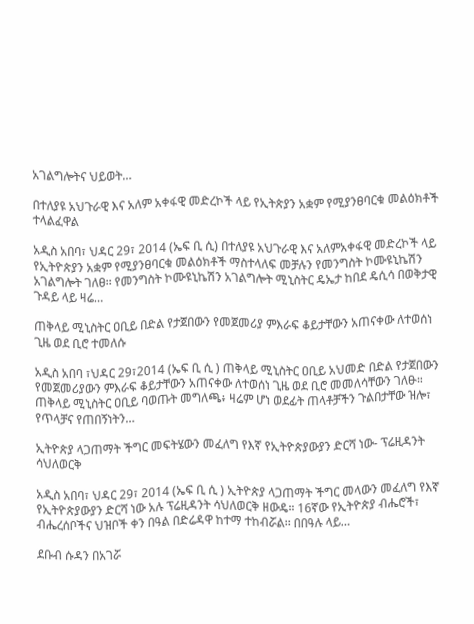አገልግሎትና ህይወት…

በተለያዩ አህጉራዊ እና አለም አቀፋዊ መድረኮች ላይ የኢትጵያን አቋም የሚያንፀባርቁ መልዕክቶች ተላልፈዋል

አዲስ አበባ፣ ህዳር 29፣ 2014 (ኤፍ ቢ ሲ) በተለያዩ አህጉራዊ እና አለምአቀፋዊ መድረኮች ላይ የኢትዮጵያን አቋም የሚያንፀባርቁ መልዕክቶች ማስተላለፍ መቻሉን የመንግስት ኮሙዩኒኬሽን አገልግሎት ገለፀ፡፡ የመንግስት ኮሙዩኒኬሽን አገልግሎት ሚኒስትር ዴኤታ ከበደ ዴሲሳ በወቅታዊ ጉዳይ ላይ ዛሬ…

ጠቅላይ ሚኒስትር ዐቢይ በድል የታጀበውን የመጀመሪያ ምእራፍ ቆይታቸውን አጠናቀው ለተወሰነ ጊዜ ወደ ቢሮ ተመለሱ

አዲስ አበባ ፣ህዳር 29፣2014 (ኤፍ ቢ ሲ ) ጠቅላይ ሚኒስትር ዐቢይ አህመድ በድል የታጀበውን የመጀመሪያውን ምእራፍ ቆይታቸውን አጠናቀው ለተወሰነ ጊዜ ወደ ቢሮ መመለሳቸውን ገለፁ። ጠቅላይ ሚኒስትር ዐቢይ ባወጡት መግለጫ፥ ዛሬም ሆነ ወደፊት ጠላቶቻችን ጉልበታቸው ዝሎ፣ የጥላቻና የጠበኝነትን…

ኢትዮጵያ ላጋጠማት ችግር መፍትሄውን መፈለግ የእኛ የኢትዮጵያውያን ድርሻ ነው- ፕሬዚዳንት ሳህለወርቅ

አዲስ አበባ፣ ህዳር 29፣ 2014 (ኤፍ ቢ ሲ ) ኢትዮጵያ ላጋጠማት ችግር መላውን መፈለግ የእኛ የኢትዮጵያውያን ድርሻ ነው አሉ ፕሬዚዳንት ሳህለወርቅ ዘውዴ። 16ኛው የኢትዮጵያ ብሔሮች፣ ብሔረሰቦችና ህዝቦች ቀን በዓል በድሬዳዋ ከተማ ተከብሯል፡፡ በበዓሉ ላይ…

ደቡብ ሱዳን በአገሯ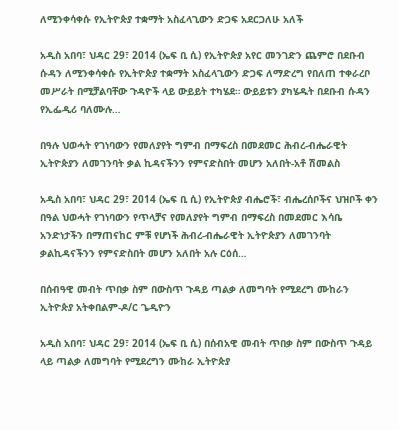ለሚንቀሳቀሱ የኢትዮጵያ ተቋማት አስፈላጊውን ድጋፍ አደርጋለሁ አለች

አዲስ አበባ፣ ህዳር 29፣ 2014 (ኤፍ ቢ ሲ) የኢትዮጵያ አየር መንገድን ጨምሮ በደቡብ ሱዳን ለሚንቀሳቀሱ የኢትዮጵያ ተቋማት አስፈላጊውን ድጋፍ ለማድረግ የበለጠ ተቀራረቦ መሥራት በሚቻልባቸው ጉዳዮች ላይ ውይይት ተካሄደ። ውይይቱን ያካሄዱት በደቡብ ሱዳን የኢፌዲሪ ባለሙሉ…

በዓሉ ህወሓት የገነባውን የመለያየት ግምብ በማፍረስ በመደመር ሕብረ-ብሔራዊት ኢትዮጵያን ለመገንባት ቃል ኪዳናችንን የምናድስበት መሆን አለበት-አቶ ሽመልስ

አዲስ አበባ፣ ህዳር 29፣ 2014 (ኤፍ ቢ ሲ) የኢትዮጵያ ብሔሮች፣ ብሔረሰቦችና ህዝቦች ቀን በዓል ህወሓት የገነባውን የጥላቻና የመለያየት ግምብ በማፍረስ በመደመር እሳቤ አንድነታችን በማጠናከር ምቹ የሆነች ሕብረ-ብሔራዊት ኢትዮጵያን ለመገንባት ቃልኪዳናችንን የምናድስበት መሆን አለበት አሉ ርዕሰ…

በሰብዓዊ መብት ጥበቃ ስም በውስጥ ጉዳይ ጣልቃ ለመግባት የሚደረግ ሙከራን ኢትዮጵያ አትቀበልም-ዶ/ር ጌዲዮን

አዲስ አበባ፣ ህዳር 29፣ 2014 (ኤፍ ቢ ሲ) በሰብአዊ መብት ጥበቃ ስም በውስጥ ጉዳይ ላይ ጣልቃ ለመግባት የሚደረግን ሙከራ ኢትዮጵያ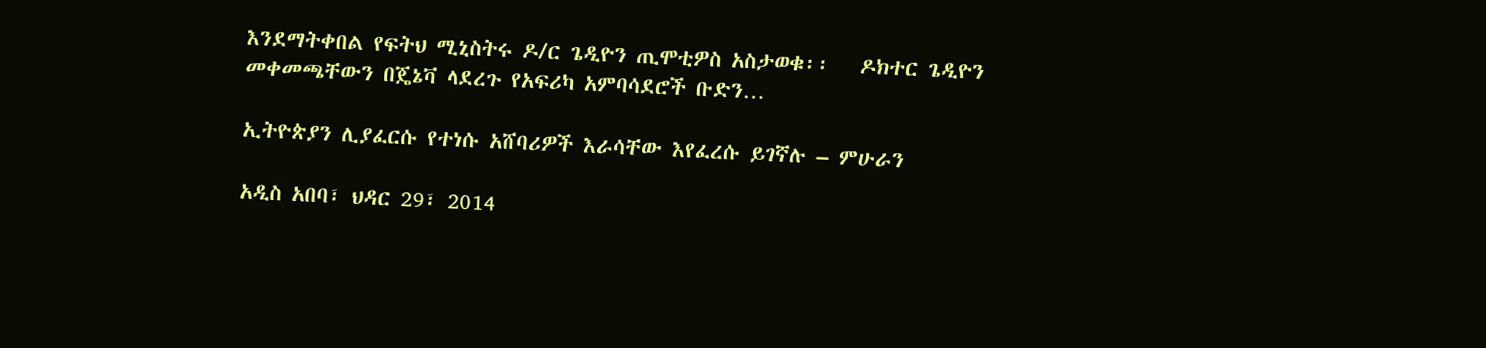እንደማትቀበል የፍትህ ሚኒስትሩ ዶ/ር ጌዲዮን ጢሞቲዎስ አስታወቁ፡፡   ዶክተር ጌዲዮን መቀመጫቸውን በጄኔቫ ላደረጉ የአፍሪካ አምባሳደሮች ቡድን…

ኢትዮጵያን ሊያፈርሱ የተነሱ አሸባሪዎች እራሳቸው እየፈረሱ ይገኛሉ – ምሁራን

አዲስ አበባ፣ ህዳር 29፣ 2014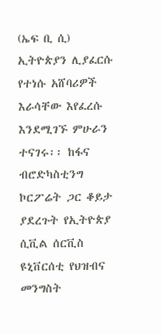(ኤፍ ቢ ሲ) ኢትዮጵያን ሊያፈርሱ የተነሱ አሸባሪዎች እራሳቸው እየፈረሱ እንደሚገኙ ምሁራን ተናገሩ፡፡ ከፋና ብሮድካስቲንግ ኮርፖሬት ጋር ቆይታ ያደረጉት የኢትዮጵያ ሲቪል ሰርቪስ ዩኒቨርሰቲ የህዝብና መንግስት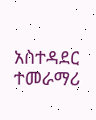አስተዳደር ተመራማሪ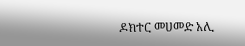ዶክተር መሀመድ አሊ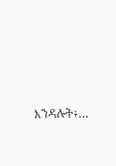እንዳሉት፥…